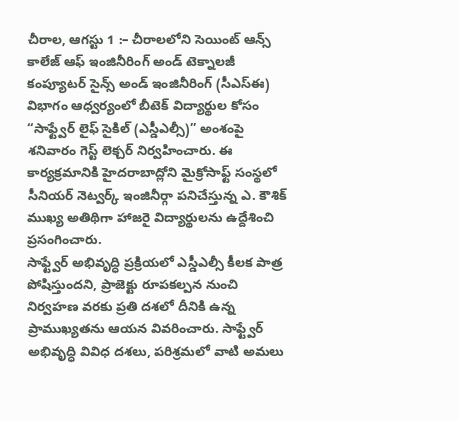చీరాల, ఆగస్టు 1 :– చీరాలలోని సెయింట్ ఆన్స్ కాలేజ్ ఆఫ్ ఇంజినీరింగ్ అండ్ టెక్నాలజీ కంప్యూటర్ సైన్స్ అండ్ ఇంజినీరింగ్ (సీఎస్ఈ) విభాగం ఆధ్వర్యంలో బీటెక్ విద్యార్థుల కోసం “సాఫ్ట్వేర్ లైఫ్ సైకిల్ (ఎస్డీఎల్సీ)” అంశంపై శనివారం గెస్ట్ లెక్చర్ నిర్వహించారు. ఈ కార్యక్రమానికి హైదరాబాద్లోని మైక్రోసాఫ్ట్ సంస్థలో సీనియర్ నెట్వర్క్ ఇంజినీర్గా పనిచేస్తున్న ఎ. కౌశిక్ ముఖ్య అతిథిగా హాజరై విద్యార్థులను ఉద్దేశించి ప్రసంగించారు.
సాఫ్ట్వేర్ అభివృద్ధి ప్రక్రియలో ఎస్డీఎల్సీ కీలక పాత్ర పోషిస్తుందని, ప్రాజెక్టు రూపకల్పన నుంచి నిర్వహణ వరకు ప్రతి దశలో దీనికి ఉన్న ప్రాముఖ్యతను ఆయన వివరించారు. సాఫ్ట్వేర్ అభివృద్ధి వివిధ దశలు, పరిశ్రమలో వాటి అమలు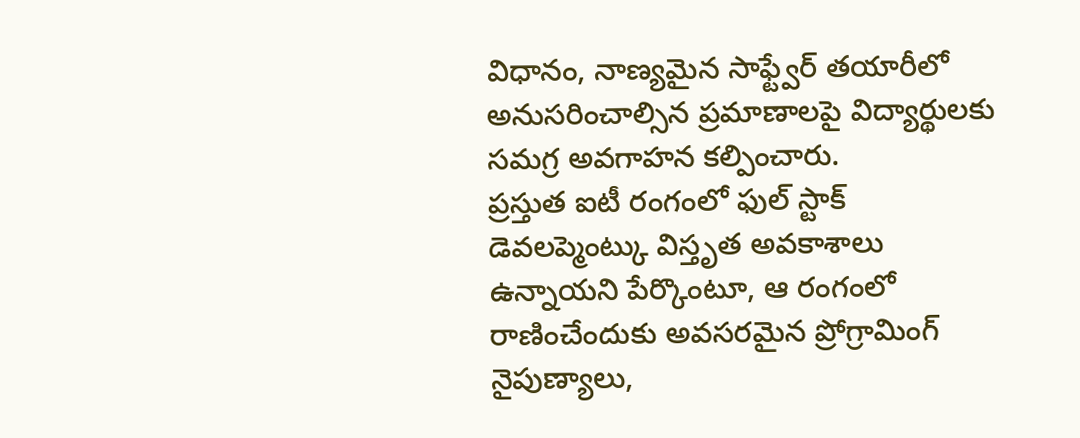విధానం, నాణ్యమైన సాఫ్ట్వేర్ తయారీలో అనుసరించాల్సిన ప్రమాణాలపై విద్యార్థులకు సమగ్ర అవగాహన కల్పించారు.
ప్రస్తుత ఐటీ రంగంలో ఫుల్ స్టాక్ డెవలప్మెంట్కు విస్తృత అవకాశాలు ఉన్నాయని పేర్కొంటూ, ఆ రంగంలో రాణించేందుకు అవసరమైన ప్రోగ్రామింగ్ నైపుణ్యాలు,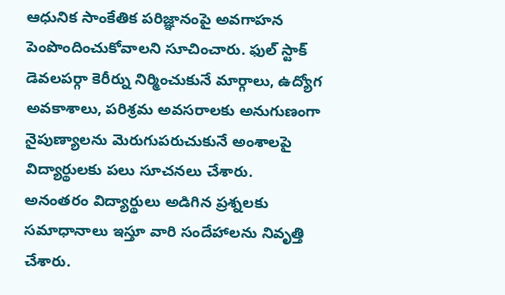ఆధునిక సాంకేతిక పరిజ్ఞానంపై అవగాహన పెంపొందించుకోవాలని సూచించారు. ఫుల్ స్టాక్ డెవలపర్గా కెరీర్ను నిర్మించుకునే మార్గాలు, ఉద్యోగ అవకాశాలు, పరిశ్రమ అవసరాలకు అనుగుణంగా నైపుణ్యాలను మెరుగుపరుచుకునే అంశాలపై విద్యార్థులకు పలు సూచనలు చేశారు.
అనంతరం విద్యార్థులు అడిగిన ప్రశ్నలకు సమాధానాలు ఇస్తూ వారి సందేహాలను నివృత్తి చేశారు.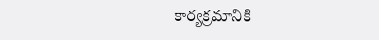కార్యక్రమానికి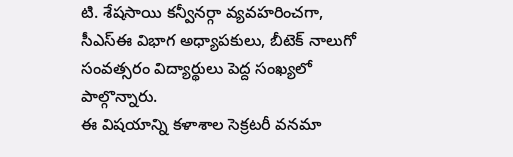టి. శేషసాయి కన్వీనర్గా వ్యవహరించగా, సీఎస్ఈ విభాగ అధ్యాపకులు, బీటెక్ నాలుగో సంవత్సరం విద్యార్థులు పెద్ద సంఖ్యలో పాల్గొన్నారు.
ఈ విషయాన్ని కళాశాల సెక్రటరీ వనమా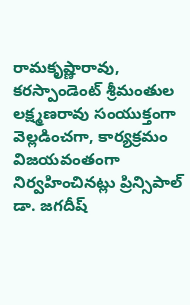రామకృష్ణారావు, కరస్పాండెంట్ శ్రీమంతుల లక్ష్మణరావు సంయుక్తంగా వెల్లడించగా, కార్యక్రమం విజయవంతంగా నిర్వహించినట్లు ప్రిన్సిపాల్ డా. జగదీష్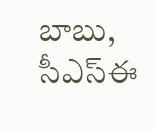బాబు, సీఎస్ఈ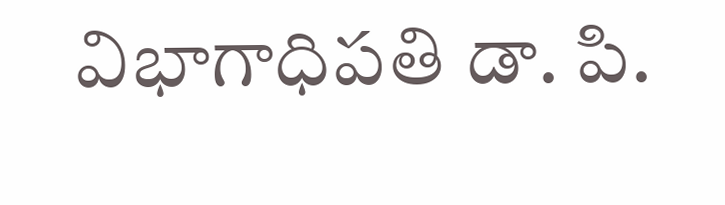విభాగాధిపతి డా. పి.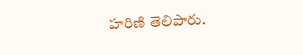హరిణి తెలిపారు.